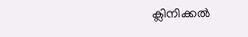ക്ലിനിക്കൽ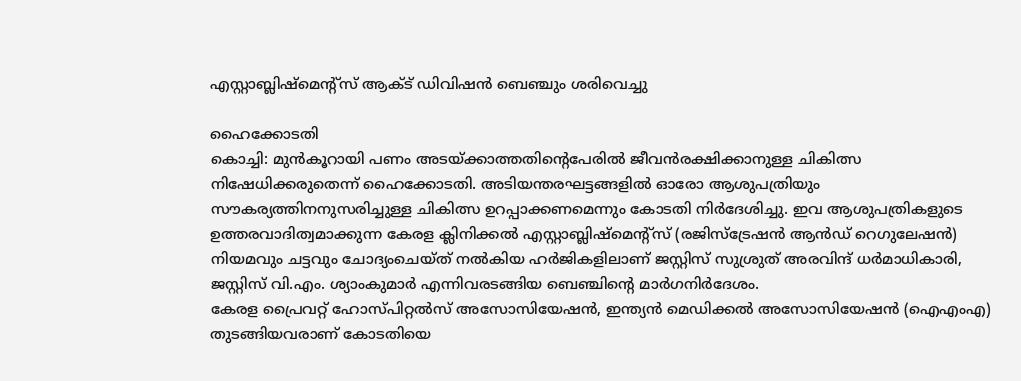എസ്റ്റാബ്ലിഷ്മെന്റ്സ് ആക്ട് ഡിവിഷൻ ബെഞ്ചും ശരിവെച്ചു

ഹൈക്കോടതി
കൊച്ചി: മുൻകൂറായി പണം അടയ്ക്കാത്തതിന്റെപേരിൽ ജീവൻരക്ഷിക്കാനുള്ള ചികിത്സ നിഷേധിക്കരുതെന്ന് ഹൈക്കോടതി. അടിയന്തരഘട്ടങ്ങളിൽ ഓരോ ആശുപത്രിയും സൗകര്യത്തിനനുസരിച്ചുള്ള ചികിത്സ ഉറപ്പാക്കണമെന്നും കോടതി നിർദേശിച്ചു. ഇവ ആശുപത്രികളുടെ ഉത്തരവാദിത്വമാക്കുന്ന കേരള ക്ലിനിക്കൽ എസ്റ്റാബ്ലിഷ്മെന്റ്സ് (രജിസ്ട്രേഷൻ ആൻഡ് റെഗുലേഷൻ) നിയമവും ചട്ടവും ചോദ്യംചെയ്ത് നൽകിയ ഹർജികളിലാണ് ജസ്റ്റിസ് സുശ്രുത് അരവിന്ദ് ധർമാധികാരി, ജസ്റ്റിസ് വി.എം. ശ്യാംകുമാർ എന്നിവരടങ്ങിയ ബെഞ്ചിന്റെ മാർഗനിർദേശം.
കേരള പ്രൈവറ്റ് ഹോസ്പിറ്റൽസ് അസോസിയേഷൻ, ഇന്ത്യൻ മെഡിക്കൽ അസോസിയേഷൻ (ഐഎംഎ) തുടങ്ങിയവരാണ് കോടതിയെ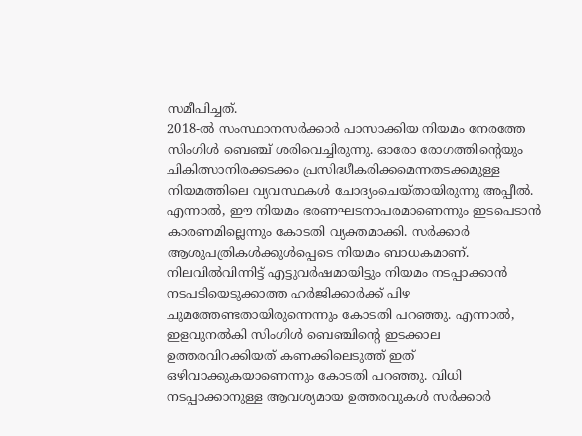സമീപിച്ചത്.
2018-ൽ സംസ്ഥാനസർക്കാർ പാസാക്കിയ നിയമം നേരത്തേ സിംഗിൾ ബെഞ്ച് ശരിവെച്ചിരുന്നു. ഓരോ രോഗത്തിന്റെയും ചികിത്സാനിരക്കടക്കം പ്രസിദ്ധീകരിക്കമെന്നതടക്കമുള്ള നിയമത്തിലെ വ്യവസ്ഥകൾ ചോദ്യംചെയ്തായിരുന്നു അപ്പീൽ.
എന്നാൽ, ഈ നിയമം ഭരണഘടനാപരമാണെന്നും ഇടപെടാൻ കാരണമില്ലെന്നും കോടതി വ്യക്തമാക്കി. സർക്കാർ ആശുപത്രികൾക്കുൾപ്പെടെ നിയമം ബാധകമാണ്.
നിലവിൽവിന്നിട്ട് എട്ടുവർഷമായിട്ടും നിയമം നടപ്പാക്കാൻ നടപടിയെടുക്കാത്ത ഹർജിക്കാർക്ക് പിഴ ചുമത്തേണ്ടതായിരുന്നെന്നും കോടതി പറഞ്ഞു. എന്നാൽ, ഇളവുനൽകി സിംഗിൾ ബെഞ്ചിന്റെ ഇടക്കാല ഉത്തരവിറക്കിയത് കണക്കിലെടുത്ത് ഇത് ഒഴിവാക്കുകയാണെന്നും കോടതി പറഞ്ഞു. വിധി നടപ്പാക്കാനുള്ള ആവശ്യമായ ഉത്തരവുകൾ സർക്കാർ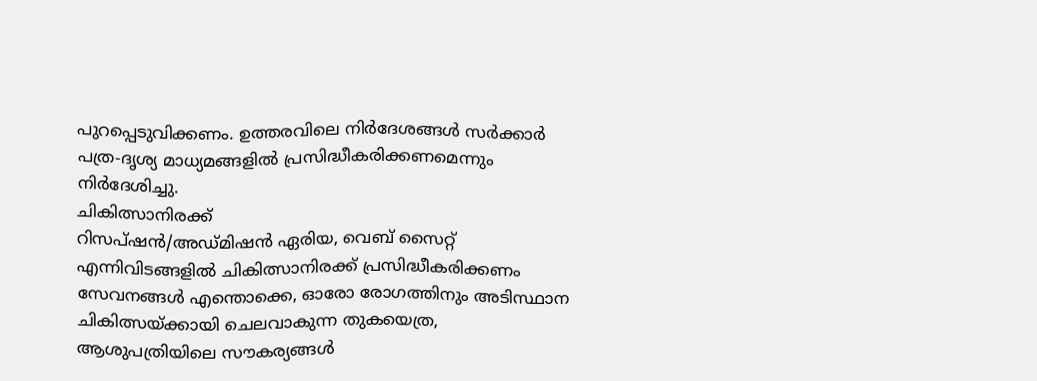പുറപ്പെടുവിക്കണം. ഉത്തരവിലെ നിർദേശങ്ങൾ സർക്കാർ പത്ര-ദൃശ്യ മാധ്യമങ്ങളിൽ പ്രസിദ്ധീകരിക്കണമെന്നും നിർദേശിച്ചു.
ചികിത്സാനിരക്ക്
റിസപ്ഷൻ/അഡ്മിഷൻ ഏരിയ, വെബ് സൈറ്റ് എന്നിവിടങ്ങളിൽ ചികിത്സാനിരക്ക് പ്രസിദ്ധീകരിക്കണം
സേവനങ്ങൾ എന്തൊക്കെ, ഓരോ രോഗത്തിനും അടിസ്ഥാന ചികിത്സയ്ക്കായി ചെലവാകുന്ന തുകയെത്ര, ആശുപത്രിയിലെ സൗകര്യങ്ങൾ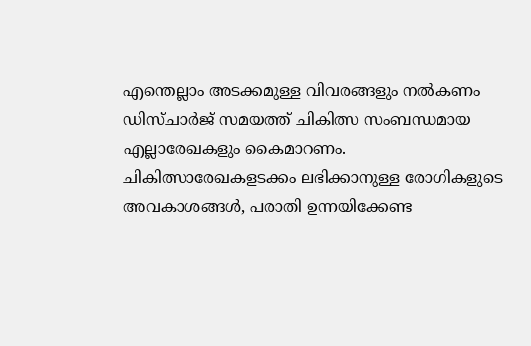എന്തെല്ലാം അടക്കമുള്ള വിവരങ്ങളും നൽകണം
ഡിസ്ചാർജ് സമയത്ത് ചികിത്സ സംബന്ധമായ എല്ലാരേഖകളും കൈമാറണം.
ചികിത്സാരേഖകളടക്കം ലഭിക്കാനുള്ള രോഗികളുടെ അവകാശങ്ങൾ, പരാതി ഉന്നയിക്കേണ്ട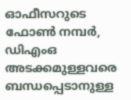ഓഫീസറുടെ ഫോൺ നമ്പർ, ഡിഎംഒ അടക്കമുള്ളവരെ ബന്ധപ്പെടാനുള്ള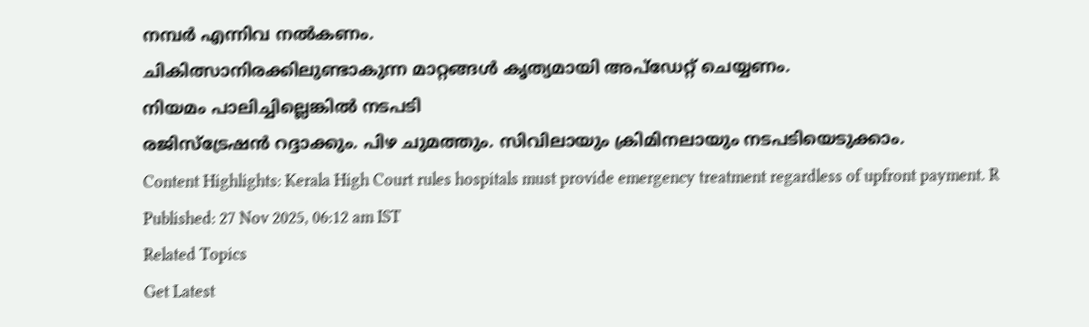നമ്പർ എന്നിവ നൽകണം.
ചികിത്സാനിരക്കിലുണ്ടാകുന്ന മാറ്റങ്ങൾ കൃത്യമായി അപ്ഡേറ്റ് ചെയ്യണം.
നിയമം പാലിച്ചില്ലെങ്കിൽ നടപടി
രജിസ്ട്രേഷൻ റദ്ദാക്കും. പിഴ ചുമത്തും. സിവിലായും ക്രിമിനലായും നടപടിയെടുക്കാം.
Content Highlights: Kerala High Court rules hospitals must provide emergency treatment regardless of upfront payment. R
Published: 27 Nov 2025, 06:12 am IST
Related Topics
Get Latest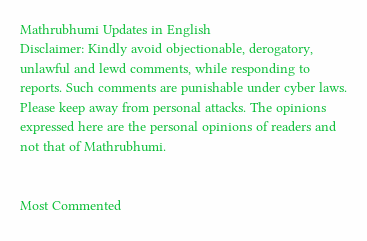Mathrubhumi Updates in English
Disclaimer: Kindly avoid objectionable, derogatory, unlawful and lewd comments, while responding to reports. Such comments are punishable under cyber laws. Please keep away from personal attacks. The opinions expressed here are the personal opinions of readers and not that of Mathrubhumi.


Most Commented